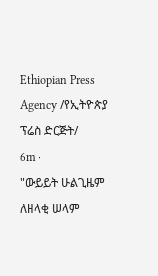Ethiopian Press Agency /የኢትዮጵያ ፕሬስ ድርጅት/
6m ·
"ውይይት ሁልጊዜም ለዘላቂ ሠላም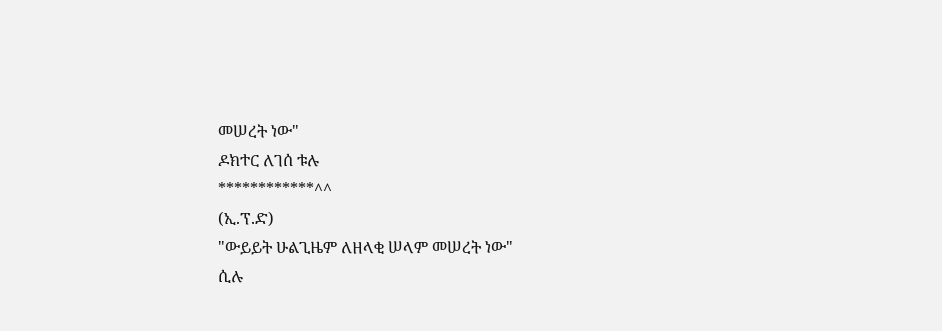መሠረት ነው"
ዶክተር ለገሰ ቱሉ
************^^
(ኢ.ፕ.ድ)
"ውይይት ሁልጊዜም ለዘላቂ ሠላም መሠረት ነው"
ሲሉ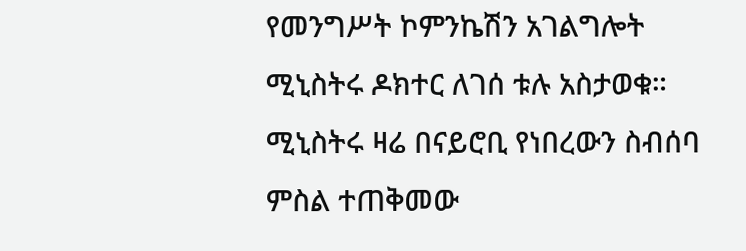የመንግሥት ኮምንኬሽን አገልግሎት ሚኒስትሩ ዶክተር ለገሰ ቱሉ አስታወቁ።
ሚኒስትሩ ዛሬ በናይሮቢ የነበረውን ስብሰባ ምስል ተጠቅመው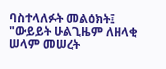ባስተላለፉት መልዕክት፤ "ውይይት ሁልጊዜም ለዘላቂ ሠላም መሠረት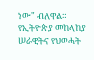ነው" ብለዋል።
የኢትዮጵያ መከላከያ ሠራዊትና የህወሓት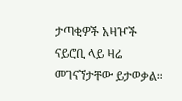ታጣቂዎች አዛዦች ናይሮቢ ላይ ዛሬ መገናኘታቸው ይታወቃል።